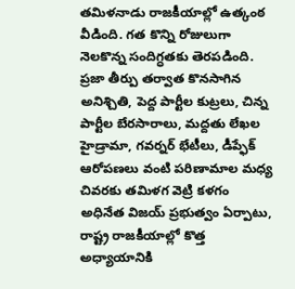తమిళనాడు రాజకీయాల్లో ఉత్కంఠ వీడింది. గత కొన్ని రోజులుగా నెలకొన్న సందిగ్ధతకు తెరపడింది. ప్రజా తీర్పు తర్వాత కొనసాగిన అనిశ్చితి, పెద్ద పార్టీల కుట్రలు, చిన్న పార్టీల బేరసారాలు, మద్దతు లేఖల హైడ్రామా, గవర్నర్ భేటీలు, డీప్ఫేక్ ఆరోపణలు వంటి పరిణామాల మధ్య చివరకు తమిళగ వెట్రి కళగం అధినేత విజయ్ ప్రభుత్వం ఏర్పాటు, రాష్ట్ర రాజకీయాల్లో కొత్త అధ్యాయానికి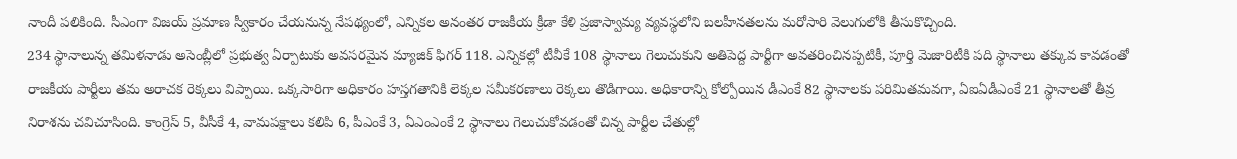నాందీ పలికింది. సీఎంగా విజయ్ ప్రమాణ స్వీకారం చేయనున్న నేపథ్యంలో, ఎన్నికల అనంతర రాజకీయ క్రీడా కేళి ప్రజాస్వామ్య వ్యవస్థలోని బలహీనతలను మరోసారి వెలుగులోకి తీసుకొచ్చింది.
234 స్థానాలున్న తమిళనాడు అసెంబ్లీలో ప్రభుత్వ ఏర్పాటుకు అవసరమైన మ్యాజిక్ ఫిగర్ 118. ఎన్నికల్లో టీవీకే 108 స్థానాలు గెలుచుకుని అతిపెద్ద పార్టీగా అవతరించినప్పటికీ, పూర్తి మెజారిటీకి పది స్థానాలు తక్కువ కావడంతో రాజకీయ పార్టీలు తమ అరాచక రెక్కలు విప్పాయి. ఒక్కసారిగా అధికారం హస్తగతానికి లెక్కల సమీకరణాలు రెక్కలు తొడిగాయి. అధికారాన్ని కోల్పోయిన డీఎంకే 82 స్థానాలకు పరిమితమవగా, ఏఐఏడీఎంకే 21 స్థానాలతో తీవ్ర నిరాశను చవిచూసింది. కాంగ్రెస్ 5, వీసీకే 4, వామపక్షాలు కలిపి 6, పీఎంకే 3, ఏఎంఎంకే 2 స్థానాలు గెలుచుకోవడంతో చిన్న పార్టీల చేతుల్లో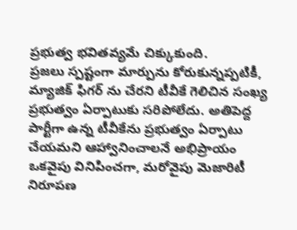ప్రభుత్వ భవితవ్యమే చిక్కుకుంది.
ప్రజలు స్పష్టంగా మార్పును కోరుకున్నప్పటికీ, మ్యాజిక్ ఫిగర్ ను చేరని టీవీకే గెలిచిన సంఖ్య ప్రభుత్వం ఏర్పాటుకు సరిపోలేదు. అతిపెద్ద పార్టీగా ఉన్న టీవీకేను ప్రభుత్వం ఏర్పాటు చేయమని ఆహ్వానించాలనే అభిప్రాయం ఒకవైపు వినిపించగా, మరోవైపు మెజారిటీ నిరూపణ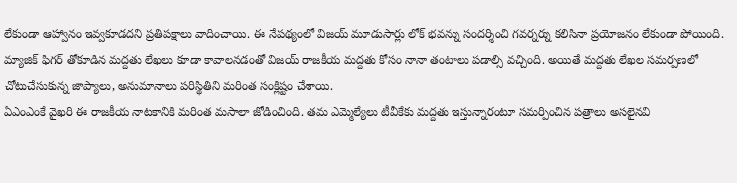లేకుండా ఆహ్వానం ఇవ్వకూడదని ప్రతిపక్షాలు వాదించాయి. ఈ నేపథ్యంలో విజయ్ మూడుసార్లు లోక్ భవన్ను సందర్శించి గవర్నర్ను కలిసినా ప్రయోజనం లేకుండా పోయింది. మ్యాజిక్ ఫిగర్ తోకూడిన మద్దతు లేఖలు కూడా కావాలనడంతో విజయ్ రాజకీయ మద్దతు కోసం నానా తంటాలు పడాల్సి వచ్చింది. అయితే మద్దతు లేఖల సమర్పణలో చోటుచేసుకున్న జాప్యాలు, అనుమానాలు పరిస్థితిని మరింత సంక్లిష్టం చేశాయి.
ఏఎంఎంకే వైఖరి ఈ రాజకీయ నాటకానికి మరింత మసాలా జోడించింది. తమ ఎమ్మెల్యేలు టీవీకేకు మద్దతు ఇస్తున్నారంటూ సమర్పించిన పత్రాలు అసలైనవి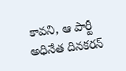కావని, ఆ పార్టీ అధినేత దినకరన్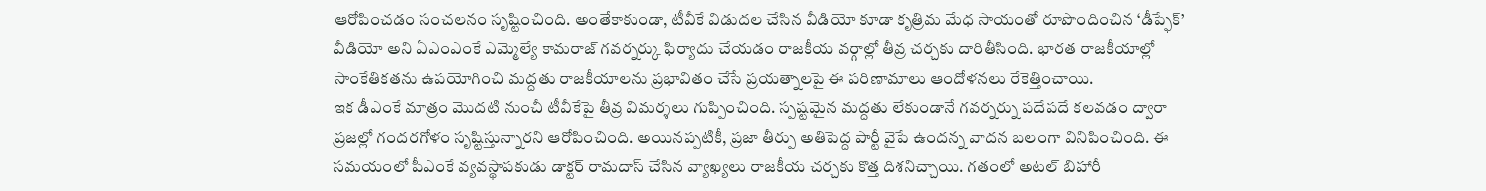ఆరోపించడం సంచలనం సృష్టించింది. అంతేకాకుండా, టీవీకే విడుదల చేసిన వీడియో కూడా కృత్రిమ మేధ సాయంతో రూపొందించిన ‘డీప్ఫేక్’ వీడియో అని ఏఎంఎంకే ఎమ్మెల్యే కామరాజ్ గవర్నర్కు ఫిర్యాదు చేయడం రాజకీయ వర్గాల్లో తీవ్ర చర్చకు దారితీసింది. భారత రాజకీయాల్లో సాంకేతికతను ఉపయోగించి మద్దతు రాజకీయాలను ప్రభావితం చేసే ప్రయత్నాలపై ఈ పరిణామాలు ఆందోళనలు రేకెత్తించాయి.
ఇక డీఎంకే మాత్రం మొదటి నుంచీ టీవీకేపై తీవ్ర విమర్శలు గుప్పించింది. స్పష్టమైన మద్దతు లేకుండానే గవర్నర్ను పదేపదే కలవడం ద్వారా ప్రజల్లో గందరగోళం సృష్టిస్తున్నారని ఆరోపించింది. అయినప్పటికీ, ప్రజా తీర్పు అతిపెద్ద పార్టీ వైపే ఉందన్న వాదన బలంగా వినిపించింది. ఈ సమయంలో పీఎంకే వ్యవస్థాపకుడు డాక్టర్ రామదాస్ చేసిన వ్యాఖ్యలు రాజకీయ చర్చకు కొత్త దిశనిచ్చాయి. గతంలో అటల్ బిహారీ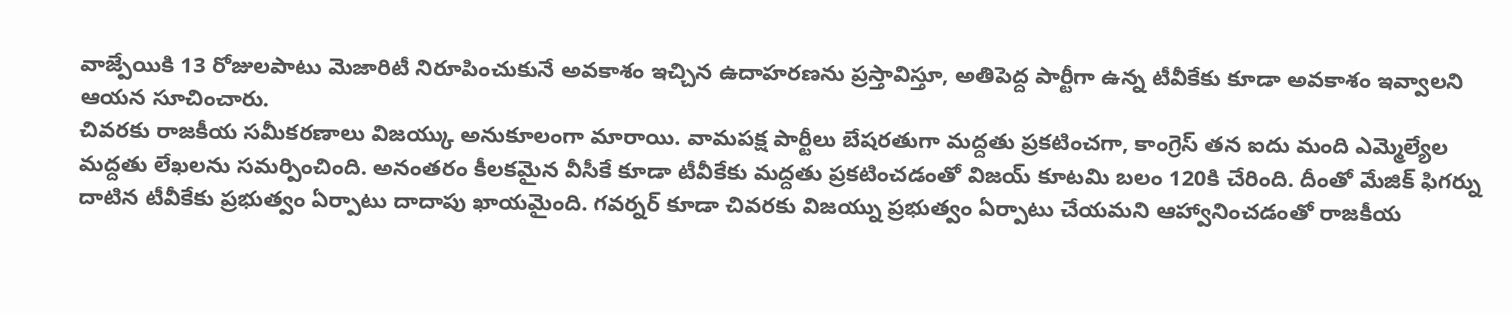వాజ్పేయికి 13 రోజులపాటు మెజారిటీ నిరూపించుకునే అవకాశం ఇచ్చిన ఉదాహరణను ప్రస్తావిస్తూ, అతిపెద్ద పార్టీగా ఉన్న టీవీకేకు కూడా అవకాశం ఇవ్వాలని ఆయన సూచించారు.
చివరకు రాజకీయ సమీకరణాలు విజయ్కు అనుకూలంగా మారాయి. వామపక్ష పార్టీలు బేషరతుగా మద్దతు ప్రకటించగా, కాంగ్రెస్ తన ఐదు మంది ఎమ్మెల్యేల మద్దతు లేఖలను సమర్పించింది. అనంతరం కీలకమైన వీసీకే కూడా టీవీకేకు మద్దతు ప్రకటించడంతో విజయ్ కూటమి బలం 120కి చేరింది. దీంతో మేజిక్ ఫిగర్ను దాటిన టీవీకేకు ప్రభుత్వం ఏర్పాటు దాదాపు ఖాయమైంది. గవర్నర్ కూడా చివరకు విజయ్ను ప్రభుత్వం ఏర్పాటు చేయమని ఆహ్వానించడంతో రాజకీయ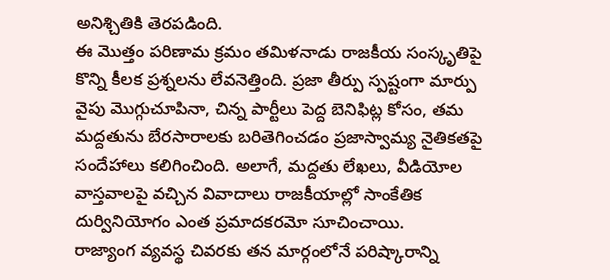అనిశ్చితికి తెరపడింది.
ఈ మొత్తం పరిణామ క్రమం తమిళనాడు రాజకీయ సంస్కృతిపై కొన్ని కీలక ప్రశ్నలను లేవనెత్తింది. ప్రజా తీర్పు స్పష్టంగా మార్పు వైపు మొగ్గుచూపినా, చిన్న పార్టీలు పెద్ద బెనిఫిట్ల కోసం, తమ మద్దతును బేరసారాలకు బరితెగించడం ప్రజాస్వామ్య నైతికతపై సందేహాలు కలిగించింది. అలాగే, మద్దతు లేఖలు, వీడియోల వాస్తవాలపై వచ్చిన వివాదాలు రాజకీయాల్లో సాంకేతిక దుర్వినియోగం ఎంత ప్రమాదకరమో సూచించాయి.
రాజ్యాంగ వ్యవస్థ చివరకు తన మార్గంలోనే పరిష్కారాన్ని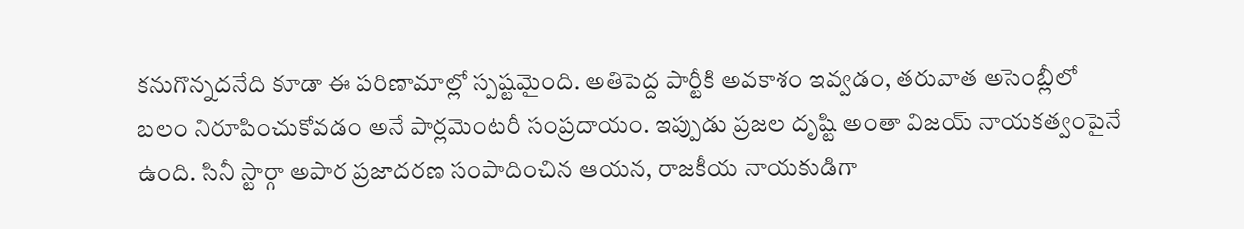కనుగొన్నదనేది కూడా ఈ పరిణామాల్లో స్పష్టమైంది. అతిపెద్ద పార్టీకి అవకాశం ఇవ్వడం, తరువాత అసెంబ్లీలో బలం నిరూపించుకోవడం అనే పార్లమెంటరీ సంప్రదాయం. ఇప్పుడు ప్రజల దృష్టి అంతా విజయ్ నాయకత్వంపైనే ఉంది. సినీ స్టార్గా అపార ప్రజాదరణ సంపాదించిన ఆయన, రాజకీయ నాయకుడిగా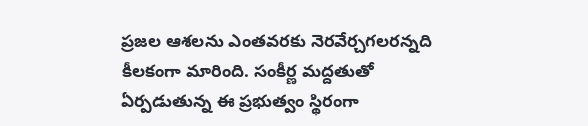ప్రజల ఆశలను ఎంతవరకు నెరవేర్చగలరన్నది కీలకంగా మారింది. సంకీర్ణ మద్దతుతో ఏర్పడుతున్న ఈ ప్రభుత్వం స్థిరంగా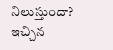నిలుస్తుందా? ఇచ్చిన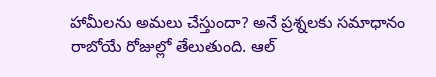హామీలను అమలు చేస్తుందా? అనే ప్రశ్నలకు సమాధానం రాబోయే రోజుల్లో తేలుతుంది. ఆల్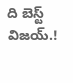ది బెస్ట్ విజయ్.!